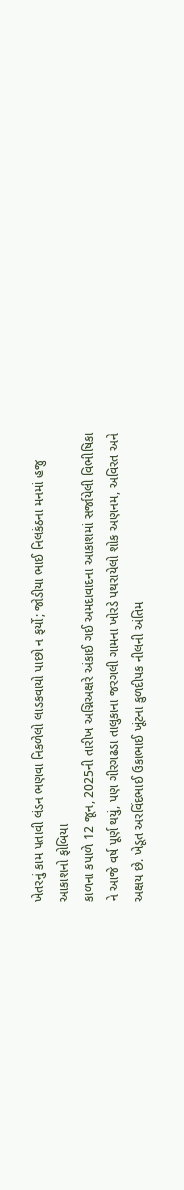ખેતરનું કામ પતાવી લંડન ભણવા નિકળેલો લાડકવાયો પાછો ન ફર્યો; જોડીયા ભાઈ નિલકંઠના મનમાં હજુ આકાશનો ફોબિયા
કાળના કપાળે 12 જૂન, 2025ની તારીખ અગ્નિઅક્ષરે અંકાઈ ગઈ અમદાવાદના આકાશમાં સર્જાયેલી વિભીષિકા ને આજે વર્ષ પૂર્ણ થયું, પણ ગીરગઢડા તાલુકાના જરગલી ગામના ખોરડે પથરાયેલો શોક અણનમ, અવિરત અને અક્ષય છે. ખેડૂત અરવિંદભાઈ ઉકાભાઈ ખૂંટના કુળદીપક નીલની અંતિમ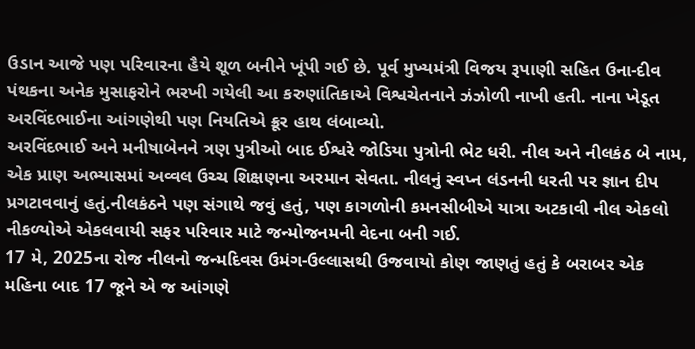ઉડાન આજે પણ પરિવારના હૈયે શૂળ બનીને ખૂંપી ગઈ છે. પૂર્વ મુખ્યમંત્રી વિજય રૂપાણી સહિત ઉના-દીવ પંથકના અનેક મુસાફરોને ભરખી ગયેલી આ કરુણાંતિકાએ વિશ્વચેતનાને ઝંઝોળી નાખી હતી. નાના ખેડૂત અરવિંદભાઈના આંગણેથી પણ નિયતિએ ક્રૂર હાથ લંબાવ્યો.
અરવિંદભાઈ અને મનીષાબેનને ત્રણ પુત્રીઓ બાદ ઈશ્વરે જોડિયા પુત્રોની ભેટ ધરી. નીલ અને નીલકંઠ બે નામ, એક પ્રાણ અભ્યાસમાં અવ્વલ ઉચ્ચ શિક્ષણના અરમાન સેવતા. નીલનું સ્વપ્ન લંડનની ધરતી પર જ્ઞાન દીપ પ્રગટાવવાનું હતું.નીલકંઠને પણ સંગાથે જવું હતું, પણ કાગળોની કમનસીબીએ યાત્રા અટકાવી નીલ એકલો નીકળ્યોએ એકલવાયી સફર પરિવાર માટે જન્મોજનમની વેદના બની ગઈ.
17 મે, 2025ના રોજ નીલનો જન્મદિવસ ઉમંગ-ઉલ્લાસથી ઉજવાયો કોણ જાણતું હતું કે બરાબર એક મહિના બાદ 17 જૂને એ જ આંગણે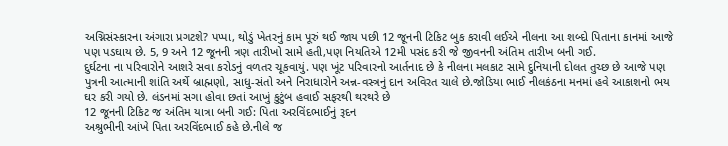અગ્નિસંસ્કારના અંગારા પ્રગટશે? પપ્પા, થોડું ખેતરનું કામ પૂરું થઈ જાય પછી 12 જૂનની ટિકિટ બુક કરાવી લઈએ નીલના આ શબ્દો પિતાના કાનમાં આજે પણ પડઘાય છે. 5, 9 અને 12 જૂનની ત્રણ તારીખો સામે હતી,પણ નિયતિએ 12મી પસંદ કરી જે જીવનની અંતિમ તારીખ બની ગઈ.
દુર્ઘટના ના પરિવારોને આશરે સવા કરોડનું વળતર ચૂકવાયું. પણ ખૂંટ પરિવારનો આર્તનાદ છે કે નીલના મલકાટ સામે દુનિયાની દોલત તુચ્છ છે આજે પણ પુત્રની આત્માની શાંતિ અર્થે બ્રાહ્મણો, સાધુ-સંતો અને નિરાધારોને અન્ન-વસ્ત્રનું દાન અવિરત ચાલે છે.જોડિયા ભાઈ નીલકંઠના મનમાં હવે આકાશનો ભય ઘર કરી ગયો છે. લંડનમાં સગા હોવા છતાં આખું કુટુંબ હવાઈ સફરથી થરથરે છે
12 જૂનની ટિકિટ જ અંતિમ યાત્રા બની ગઈ: પિતા અરવિંદભાઈનું રૂદન
અશ્રુભીની આંખે પિતા અરવિંદભાઈ કહે છે.નીલે જ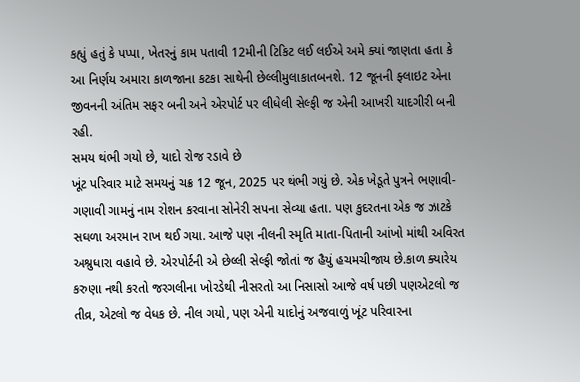કહ્યું હતું કે પપ્પા, ખેતરનું કામ પતાવી 12મીની ટિકિટ લઈ લઈએ અમે ક્યાં જાણતા હતા કે આ નિર્ણય અમારા કાળજાના કટકા સાથેની છેલ્લીમુલાકાતબનશે. 12 જૂનની ફ્લાઇટ એના જીવનની અંતિમ સફર બની અને એરપોર્ટ પર લીધેલી સેલ્ફી જ એની આખરી યાદગીરી બની રહી.
સમય થંભી ગયો છે, યાદો રોજ રડાવે છે
ખૂંટ પરિવાર માટે સમયનું ચક્ર 12 જૂન, 2025 પર થંભી ગયું છે. એક ખેડૂતે પુત્રને ભણાવી-ગણાવી ગામનું નામ રોશન કરવાના સોનેરી સપના સેવ્યા હતા. પણ કુદરતના એક જ ઝાટકે સઘળા અરમાન રાખ થઈ ગયા. આજે પણ નીલની સ્મૃતિ માતા-પિતાની આંખો માંથી અવિરત અશ્રુધારા વહાવે છે. એરપોર્ટની એ છેલ્લી સેલ્ફી જોતાં જ હૈયું હચમચીજાય છે.કાળ ક્યારેય કરુણા નથી કરતો જરગલીના ખોરડેથી નીસરતો આ નિસાસો આજે વર્ષ પછી પણએટલો જ તીવ્ર, એટલો જ વેધક છે. નીલ ગયો, પણ એની યાદોનું અજવાળું ખૂંટ પરિવારના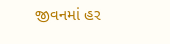જીવનમાં હર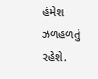હંમેશ ઝળહળતું રહેશે.